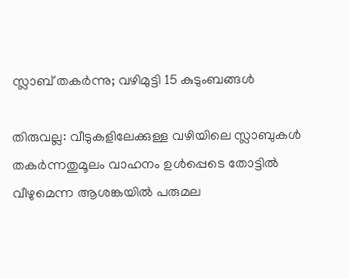സ്ലാബ് തകർന്നു; വഴിമുട്ടി 15 കുടുംബങ്ങൾ

തിരുവല്ല: വീടുകളിലേക്കുള്ള വഴിയിലെ സ്ലാബുകൾ തകർന്നതുമൂലം വാഹനം ഉൾപ്പെടെ തോട്ടിൽ വീഴുമെന്ന ആശങ്കയിൽ പരുമല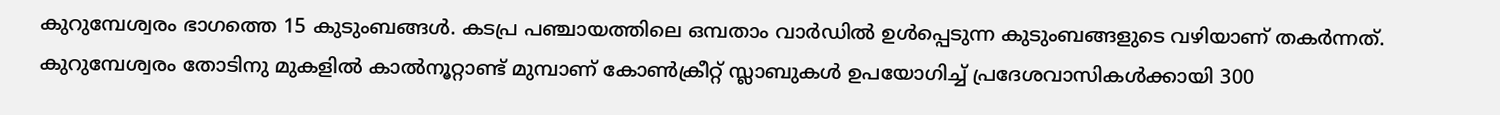കുറുമ്പേശ്വരം ഭാഗത്തെ 15 കുടുംബങ്ങൾ. കടപ്ര പഞ്ചായത്തിലെ ഒമ്പതാം വാർഡിൽ ഉൾപ്പെടുന്ന കുടുംബങ്ങളുടെ വഴിയാണ് തകർന്നത്. കുറുമ്പേശ്വരം തോടിനു മുകളിൽ കാൽനൂറ്റാണ്ട് മുമ്പാണ് കോൺക്രീറ്റ് സ്ലാബുകൾ ഉപയോഗിച്ച് പ്രദേശവാസികൾക്കായി 300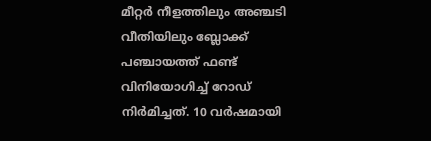മീറ്റർ നീളത്തിലും അഞ്ചടി വീതിയിലും ബ്ലോക്ക് പഞ്ചായത്ത് ഫണ്ട് വിനിയോഗിച്ച് റോഡ് നിർമിച്ചത്. 10 വർഷമായി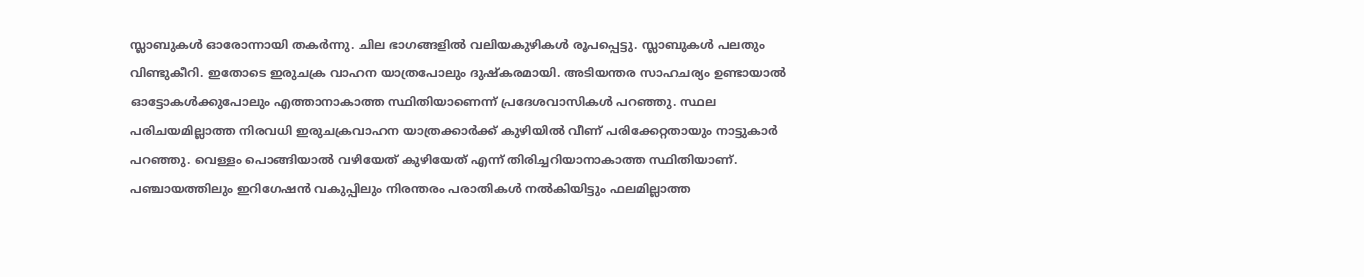സ്ലാബുകൾ ഓരോന്നായി തകർന്നു. ചില ഭാഗങ്ങളിൽ വലിയകുഴികൾ രൂപപ്പെട്ടു. സ്ലാബുകൾ പലതും വിണ്ടുകീറി. ഇതോടെ ഇരുചക്ര വാഹന യാത്രപോലും ദുഷ്കരമായി. അടിയന്തര സാഹചര്യം ഉണ്ടായാൽ ഓട്ടോകൾക്കുപോലും എത്താനാകാത്ത സ്ഥിതിയാണെന്ന് പ്രദേശവാസികൾ പറഞ്ഞു. സ്ഥല പരിചയമില്ലാത്ത നിരവധി ഇരുചക്രവാഹന യാത്രക്കാർക്ക് കുഴിയിൽ വീണ് പരിക്കേറ്റതായും നാട്ടുകാർ പറഞ്ഞു. വെള്ളം പൊങ്ങിയാൽ വഴിയേത് കുഴിയേത് എന്ന് തിരിച്ചറിയാനാകാത്ത സ്ഥിതിയാണ്. പഞ്ചായത്തിലും ഇറിഗേഷൻ വകുപ്പിലും നിരന്തരം പരാതികൾ നൽകിയിട്ടും ഫലമില്ലാത്ത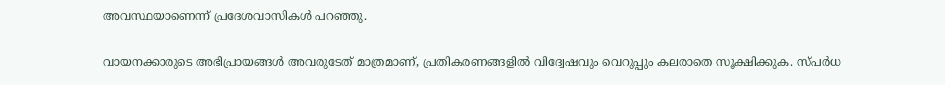അവസ്ഥയാണെന്ന് പ്രദേശവാസികൾ പറഞ്ഞു.

വായനക്കാരുടെ അഭിപ്രായങ്ങള്‍ അവരുടേത് മാത്രമാണ്, പ്രതികരണങ്ങളിൽ വിദ്വേഷവും വെറുപ്പും കലരാതെ സൂക്ഷിക്കുക. സ്പർധ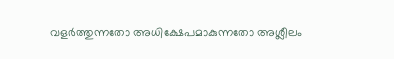വളർത്തുന്നതോ അധിക്ഷേപമാകുന്നതോ അശ്ലീലം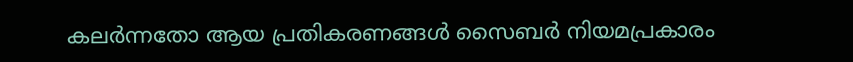കലർന്നതോ ആയ പ്രതികരണങ്ങൾ സൈബർ നിയമപ്രകാരം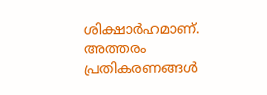ശിക്ഷാർഹമാണ്. അത്തരം പ്രതികരണങ്ങൾ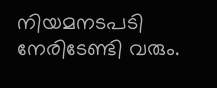നിയമനടപടി നേരിടേണ്ടി വരും.